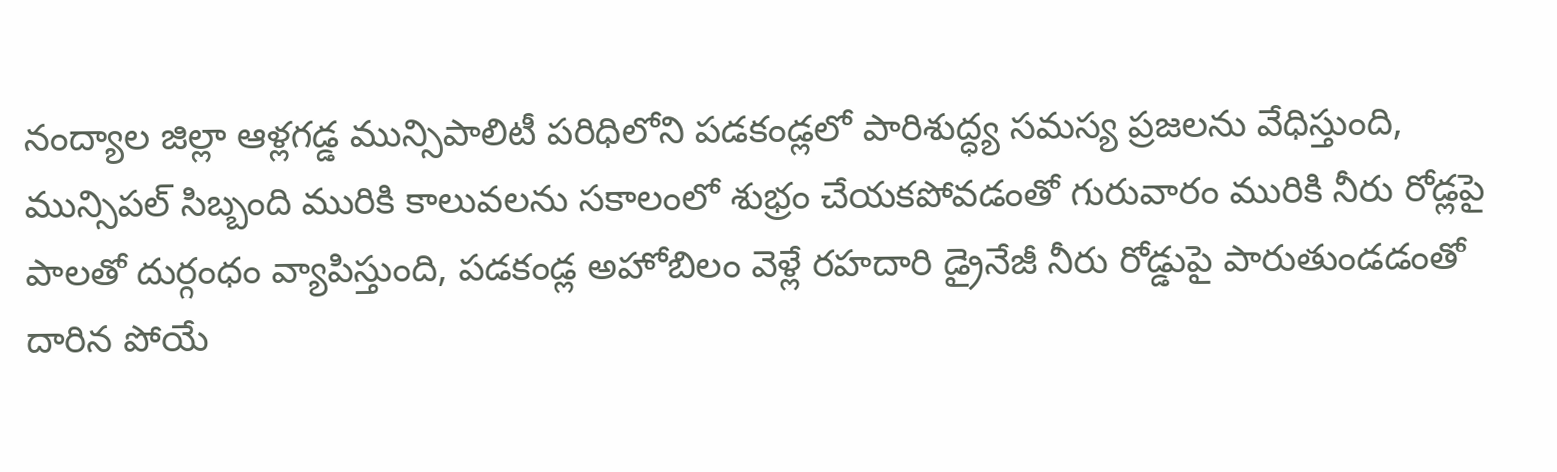నంద్యాల జిల్లా ఆళ్లగడ్డ మున్సిపాలిటీ పరిధిలోని పడకండ్లలో పారిశుద్ధ్య సమస్య ప్రజలను వేధిస్తుంది, మున్సిపల్ సిబ్బంది మురికి కాలువలను సకాలంలో శుభ్రం చేయకపోవడంతో గురువారం మురికి నీరు రోడ్లపై పాలతో దుర్గంధం వ్యాపిస్తుంది, పడకండ్ల అహోబిలం వెళ్లే రహదారి డ్రైనేజీ నీరు రోడ్డుపై పారుతుండడంతో దారిన పోయే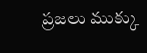ప్రజలు ముక్కు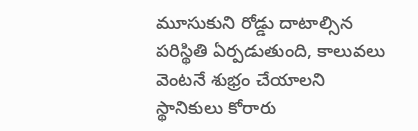మూసుకుని రోడ్డు దాటాల్సిన పరిస్థితి ఏర్పడుతుంది, కాలువలు వెంటనే శుభ్రం చేయాలని స్థానికులు కోరారు